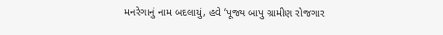મનરેગાનું નામ બદલાયું, હવે ‘પૂજ્ય બાપુ ગ્રામીણ રોજગાર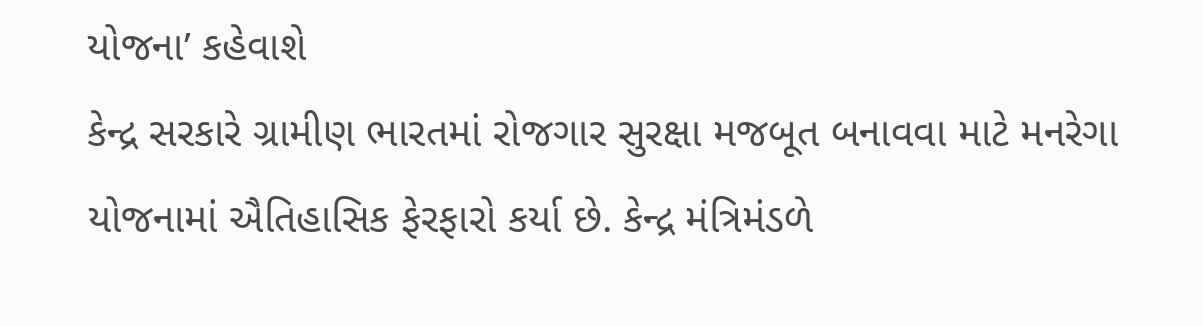યોજના’ કહેવાશે
કેન્દ્ર સરકારે ગ્રામીણ ભારતમાં રોજગાર સુરક્ષા મજબૂત બનાવવા માટે મનરેગા યોજનામાં ઐતિહાસિક ફેરફારો કર્યા છે. કેન્દ્ર મંત્રિમંડળે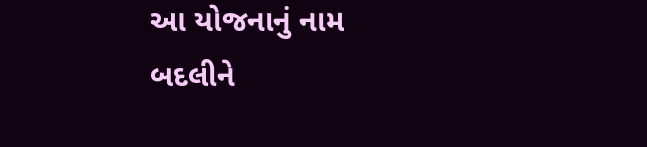આ યોજનાનું નામ બદલીને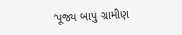‘પૂજ્ય બાપુ ગ્રામીણ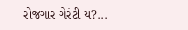રોજગાર ગેરંટી ય?...